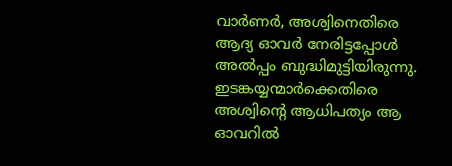വാര്‍ണര്‍, അശ്വിനെതിരെ ആദ്യ ഓവര്‍ നേരിട്ടപ്പോള്‍ അല്‍പ്പം ബുദ്ധിമുട്ടിയിരുന്നു. ഇടങ്കയ്യന്മാര്‍ക്കെതിരെ അശ്വിന്റെ ആധിപത്യം ആ ഓവറില്‍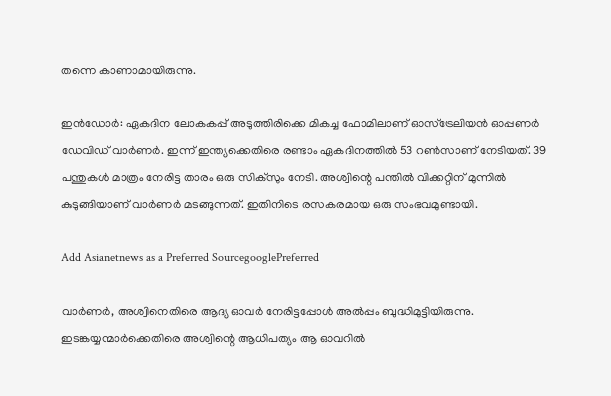തന്നെ കാണാമായിരുന്നു.

ഇന്‍ഡോര്‍: ഏകദിന ലോകകപ്പ് അടുത്തിരിക്കെ മികച്ച ഫോമിലാണ് ഓസ്‌ട്രേലിയന്‍ ഓപ്പണര്‍ ഡേവിഡ് വാര്‍ണര്‍. ഇന്ന് ഇന്ത്യക്കെതിരെ രണ്ടാം ഏകദിനത്തില്‍ 53 റണ്‍സാണ് നേടിയത്. 39 പന്തുകള്‍ മാത്രം നേരിട്ട താരം ഒരു സിക്‌സും നേടി. അശ്വിന്റെ പന്തില്‍ വിക്കറ്റിന് മുന്നില്‍ കുടുങ്ങിയാണ് വാര്‍ണര്‍ മടങ്ങുന്നത്. ഇതിനിടെ രസകരമായ ഒരു സംഭവമുണ്ടായി.

Add Asianetnews as a Preferred SourcegooglePreferred

വാര്‍ണര്‍, അശ്വിനെതിരെ ആദ്യ ഓവര്‍ നേരിട്ടപ്പോള്‍ അല്‍പ്പം ബുദ്ധിമുട്ടിയിരുന്നു. ഇടങ്കയ്യന്മാര്‍ക്കെതിരെ അശ്വിന്റെ ആധിപത്യം ആ ഓവറില്‍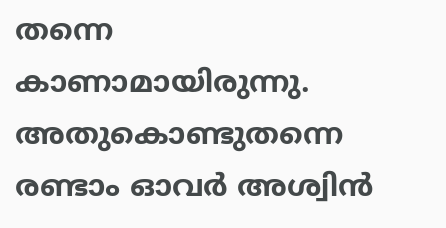തന്നെ കാണാമായിരുന്നു. അതുകൊണ്ടുതന്നെ രണ്ടാം ഓവര്‍ അശ്വിന്‍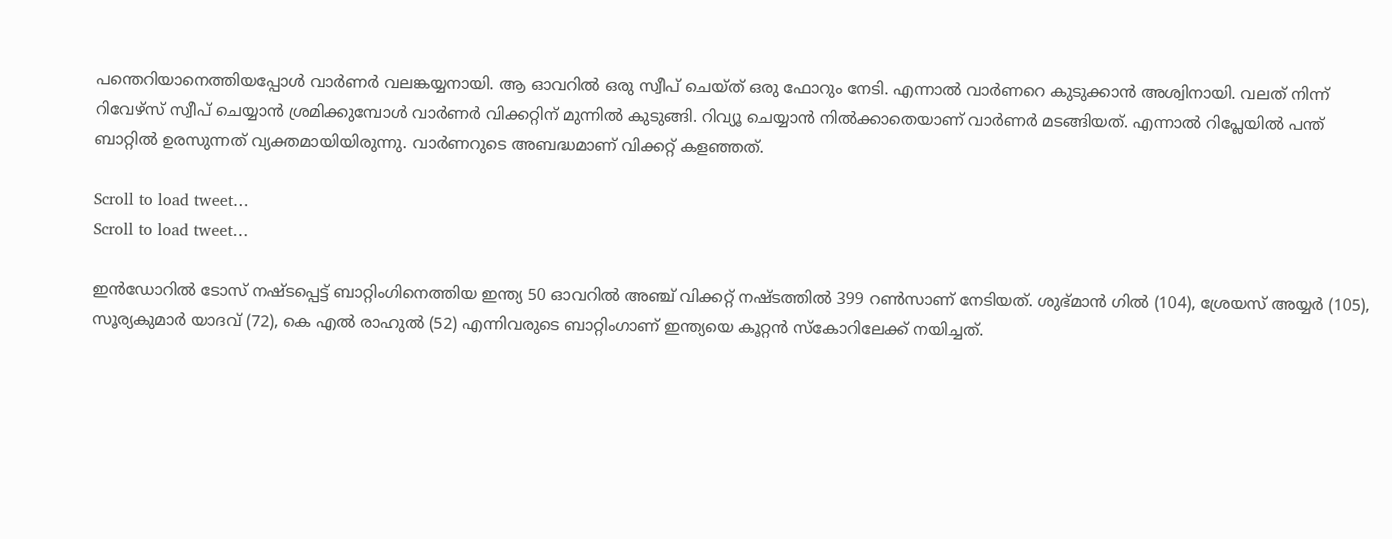പന്തെറിയാനെത്തിയപ്പോള്‍ വാര്‍ണര്‍ വലങ്കയ്യനായി. ആ ഓവറില്‍ ഒരു സ്വീപ് ചെയ്ത് ഒരു ഫോറും നേടി. എന്നാല്‍ വാര്‍ണറെ കുടുക്കാന്‍ അശ്വിനായി. വലത് നിന്ന് റിവേഴ്‌സ് സ്വീപ് ചെയ്യാന്‍ ശ്രമിക്കുമ്പോള്‍ വാര്‍ണര്‍ വിക്കറ്റിന് മുന്നില്‍ കുടുങ്ങി. റിവ്യൂ ചെയ്യാന്‍ നില്‍ക്കാതെയാണ് വാര്‍ണര്‍ മടങ്ങിയത്. എന്നാല്‍ റിപ്ലേയില്‍ പന്ത് ബാറ്റില്‍ ഉരസുന്നത് വ്യക്തമായിയിരുന്നു. വാര്‍ണറുടെ അബദ്ധമാണ് വിക്കറ്റ് കളഞ്ഞത്.

Scroll to load tweet…
Scroll to load tweet…

ഇന്‍ഡോറില്‍ ടോസ് നഷ്ടപ്പെട്ട് ബാറ്റിംഗിനെത്തിയ ഇന്ത്യ 50 ഓവറില്‍ അഞ്ച് വിക്കറ്റ് നഷ്ടത്തില്‍ 399 റണ്‍സാണ് നേടിയത്. ശുഭ്മാന്‍ ഗില്‍ (104), ശ്രേയസ് അയ്യര്‍ (105), സൂര്യകുമാര്‍ യാദവ് (72), കെ എല്‍ രാഹുല്‍ (52) എന്നിവരുടെ ബാറ്റിംഗാണ് ഇന്ത്യയെ കൂറ്റന്‍ സ്‌കോറിലേക്ക് നയിച്ചത്.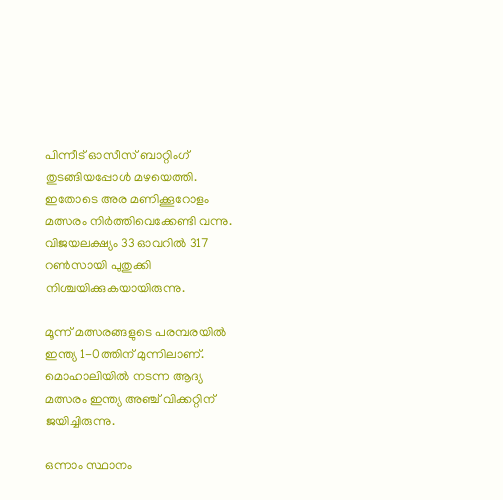പിന്നീട് ഓസീസ് ബാറ്റിംഗ് തുടങ്ങിയപ്പോള്‍ മഴയെത്തി. ഇതോടെ അര മണിക്കൂറോളം മത്സരം നിര്‍ത്തിവെക്കേണ്ടി വന്നു. വിജയലക്ഷ്യം 33 ഓവറില്‍ 317 റണ്‍സായി പുതുക്കി നിശ്ചയിക്കുകയായിരുന്നു.

മൂന്ന് മത്സരങ്ങളുടെ പരമ്പരയില്‍ ഇന്ത്യ 1-0ത്തിന് മുന്നിലാണ്. മൊഹാലിയില്‍ നടന്ന ആദ്യ മത്സരം ഇന്ത്യ അഞ്ച് വിക്കറ്റിന് ജയിച്ചിരുന്നു.

ഒന്നാം സ്ഥാനം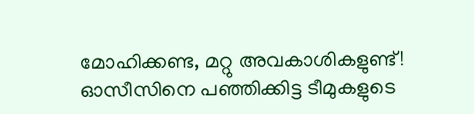മോഹിക്കണ്ട, മറ്റു അവകാശികളുണ്ട്! ഓസീസിനെ പഞ്ഞിക്കിട്ട ടീമുകളുടെ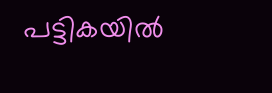പട്ടികയില്‍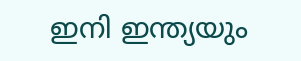ഇനി ഇന്ത്യയും